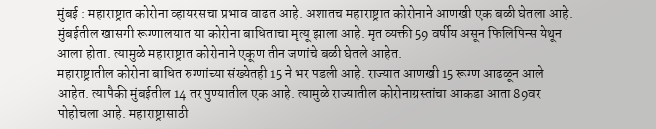मुंबई : महाराष्ट्रात कोरोना व्हायरसचा प्रभाव वाढत आहे. अशातच महाराष्ट्रात कोरोनाने आणखी एक बळी घेतला आहे. मुंबईतील खासगी रूग्णालयात या कोरोना बाधिताचा मृत्यू झाला आहे. मृत व्यक्ती 59 वर्षीय असून फिलिपिन्स येथून आला होता. त्यामुळे महाराष्ट्रात कोरोनाने एकूण तीन जणांचे बळी घेतले आहेत.
महाराष्ट्रातील कोरोना बाधित रुग्णांच्या संख्येतही 15 ने भर पडली आहे. राज्यात आणखी 15 रूग्ण आढळून आले आहेत. त्यापैकी मुंबईतील 14 तर पुण्यातील एक आहे. त्यामुळे राज्यातील कोरोनाग्रस्तांचा आकडा आता 89वर पोहोचला आहे. महाराष्ट्रासाठी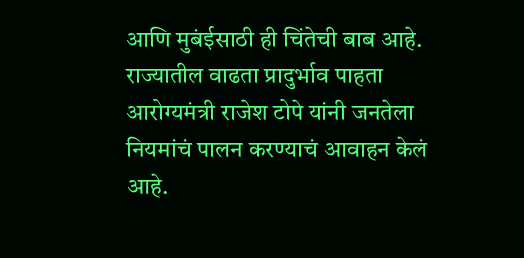आणि मुबंईसाठी ही चिंतेची बाब आहे.
राज्यातील वाढता प्रादुर्भाव पाहता आरोग्यमंत्री राजेश टोपे यांनी जनतेला नियमांचं पालन करण्याचं आवाहन केलं आहे.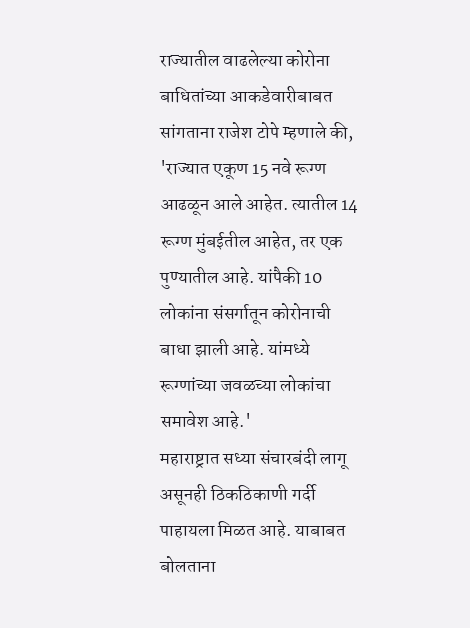राज्यातील वाढलेल्या कोरोना बाधितांच्या आकडेवारीबाबत सांगताना राजेश टोपे म्हणाले की, 'राज्यात एकूण 15 नवे रूग्ण आढळून आले आहेत. त्यातील 14 रूग्ण मुंबईतील आहेत, तर एक पुण्यातील आहे. यांपैकी 10 लोकांना संसर्गातून कोरोनाची बाधा झाली आहे. यांमध्ये रूग्णांच्या जवळच्या लोकांचा समावेश आहे.'
महाराष्ट्रात सध्या संचारबंदी लागू असूनही ठिकठिकाणी गर्दी पाहायला मिळत आहे. याबाबत बोलताना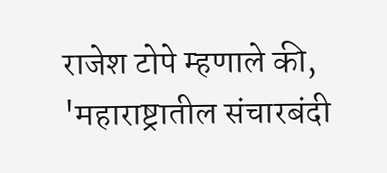राजेश टोपे म्हणाले की, 'महाराष्ट्रातील संचारबंदी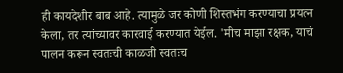ही कायदेशीर बाब आहे. त्यामुळे जर कोणी शिस्तभंग करण्याचा प्रयत्न केला, तर त्यांच्यावर कारवाई करण्यात येईल. 'मीच माझा रक्षक, याचं पालन करून स्वतःची काळजी स्वतःच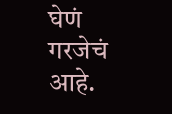घेणं गरजेचं आहे.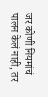जर कोणी नियमांचं पालन केलं नाही, तर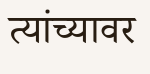त्यांच्यावर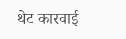थेट कारवाई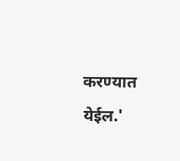करण्यात येईल.'